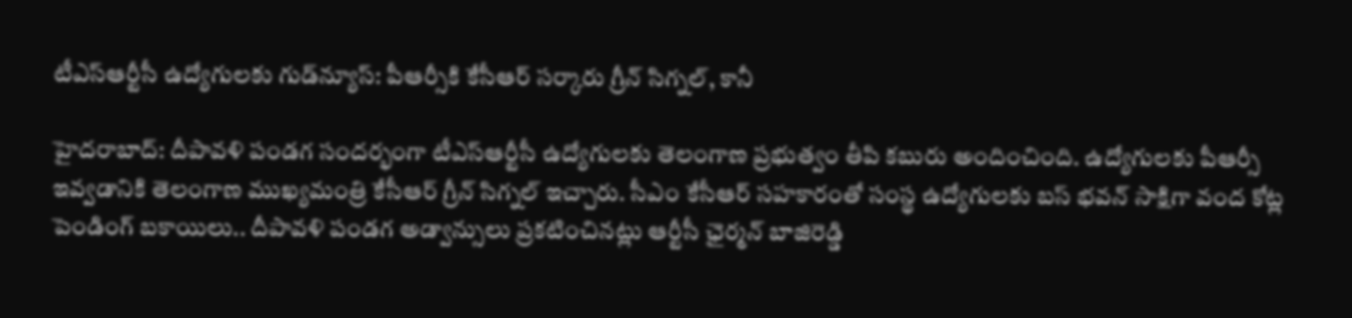టీఎస్ఆర్టీసీ ఉద్యోగులకు గుడ్‌న్యూస్: పీఆర్సీకి కేసీఆర్ సర్కారు గ్రీన్ సిగ్నల్, కానీ

హైదరాబాద్: దీపావళి పండగ సందర్భంగా టీఎస్ఆర్టీసీ ఉద్యోగులకు తెలంగాణ ప్రభుత్వం తీపి కబురు అందించింది. ఉద్యోగులకు పీఆర్సీ ఇవ్వడానికి తెలంగాణ ముఖ్యమంత్రి కేసీఆర్ గ్రీన్ సిగ్నల్ ఇచ్చారు. సీఎం కేసీఆర్ సహకారంతో సంస్థ ఉద్యోగులకు బస్ భవన్ సాక్షిగా వంద కోట్ల పెండింగ్ బకాయిలు.. దీపావళి పండగ అడ్వాన్సులు ప్రకటించినట్లు ఆర్టీసీ ఛైర్మన్ బాజిరెడ్డి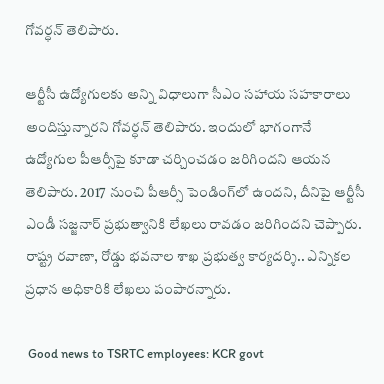గోవర్ధన్ తెలిపారు.

ఆర్టీసీ ఉద్యోగులకు అన్ని విధాలుగా సీఎం సహాయ సహకారాలు అందిస్తున్నారని గోవర్ధన్ తెలిపారు. ఇందులో భాగంగానే ఉద్యోగుల పీఆర్సీపై కూడా చర్చించడం జరిగిందని ఆయన తెలిపారు. 2017 నుంచి పీఆర్సీ పెండింగ్‌లో ఉందని, దీనిపై ఆర్టీసీ ఎండీ సజ్జనార్ ప్రభుత్వానికి లేఖలు రావడం జరిగిందని చెప్పారు. రాష్ట్ర రవాణా, రోడ్డు భవనాల శాఖ ప్రభుత్వ కార్యదర్శి.. ఎన్నికల ప్రధాన అధికారికి లేఖలు పంపారన్నారు.

 Good news to TSRTC employees: KCR govt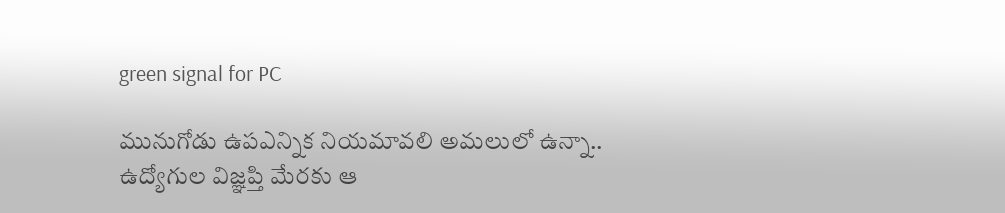green signal for PC

మునుగోడు ఉపఎన్నిక నియమావలి అమలులో ఉన్నా.. ఉద్యోగుల విజ్ఞప్తి మేరకు ఆ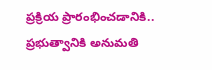ప్రక్రియ ప్రారంభించడానికి.. ప్రభుత్వానికి అనుమతి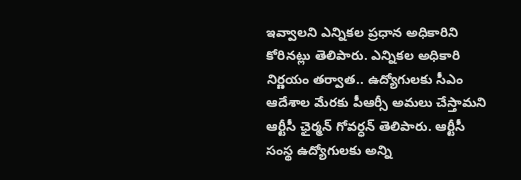ఇవ్వాలని ఎన్నికల ప్రధాన అధికారిని కోరినట్లు తెలిపారు. ఎన్నికల అధికారి నిర్ణయం తర్వాత.. ఉద్యోగులకు సీఎం ఆదేశాల మేరకు పీఆర్సీ అమలు చేస్తామని ఆర్టీసీ ఛైర్మన్ గోవర్ధన్ తెలిపారు. ఆర్టీసీ సంస్థ ఉద్యోగులకు అన్ని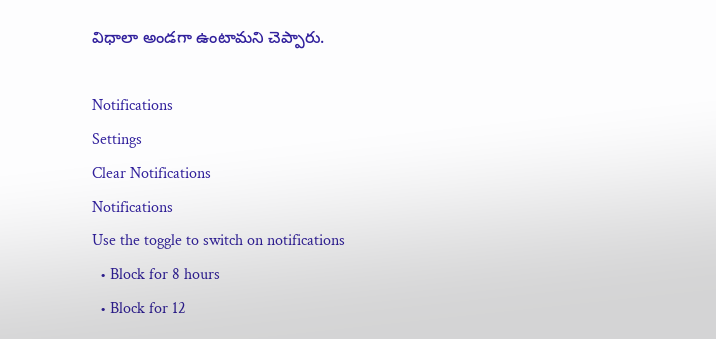విధాలా అండగా ఉంటామని చెప్పారు.

Notifications
Settings
Clear Notifications
Notifications
Use the toggle to switch on notifications
  • Block for 8 hours
  • Block for 12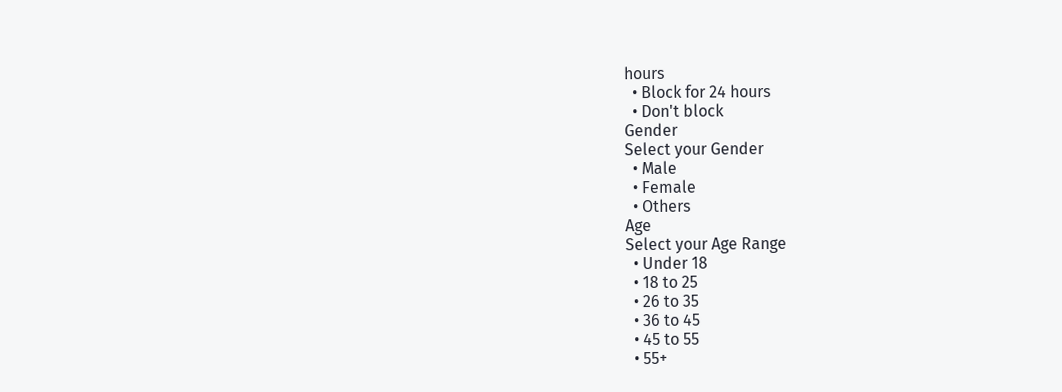hours
  • Block for 24 hours
  • Don't block
Gender
Select your Gender
  • Male
  • Female
  • Others
Age
Select your Age Range
  • Under 18
  • 18 to 25
  • 26 to 35
  • 36 to 45
  • 45 to 55
  • 55+